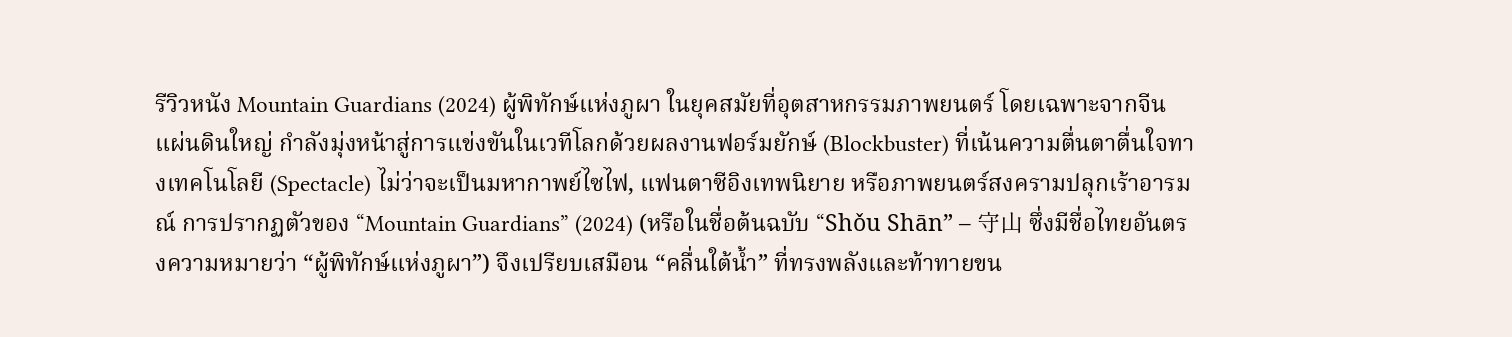รีวิวหนัง Mountain Guardians (2024) ผู้พิทักษ์แห่งภูผา ในยุคสมัยที่อุตสาหกรรมภาพยนตร์ โดยเฉพาะจากจีนแผ่นดินใหญ่ กำลังมุ่งหน้าสู่การแข่งขันในเวทีโลกด้วยผลงานฟอร์มยักษ์ (Blockbuster) ที่เน้นความตื่นตาตื่นใจทางเทคโนโลยี (Spectacle) ไม่ว่าจะเป็นมหากาพย์ไซไฟ, แฟนตาซีอิงเทพนิยาย หรือภาพยนตร์สงครามปลุกเร้าอารมณ์ การปรากฏตัวของ “Mountain Guardians” (2024) (หรือในชื่อต้นฉบับ “Shǒu Shān” – 守山 ซึ่งมีชื่อไทยอันตรงความหมายว่า “ผู้พิทักษ์แห่งภูผา”) จึงเปรียบเสมือน “คลื่นใต้น้ำ” ที่ทรงพลังและท้าทายขน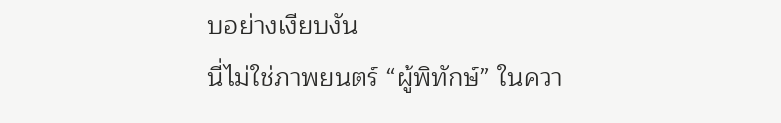บอย่างเงียบงัน
นี่ไม่ใช่ภาพยนตร์ “ผู้พิทักษ์” ในควา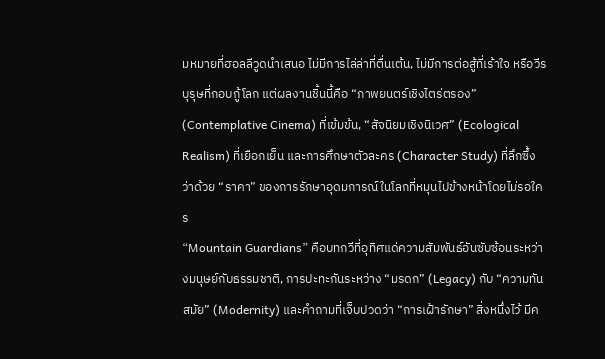มหมายที่ฮอลลีวูดนำเสนอ ไม่มีการไล่ล่าที่ตื่นเต้น, ไม่มีการต่อสู้ที่เร้าใจ หรือวีรบุรุษที่กอบกู้โลก แต่ผลงานชิ้นนี้คือ “ภาพยนตร์เชิงไตร่ตรอง” (Contemplative Cinema) ที่เข้มข้น, “สัจนิยมเชิงนิเวศ” (Ecological Realism) ที่เยือกเย็น และการศึกษาตัวละคร (Character Study) ที่ลึกซึ้ง ว่าด้วย “ราคา” ของการรักษาอุดมการณ์ในโลกที่หมุนไปข้างหน้าโดยไม่รอใคร
“Mountain Guardians” คือบทกวีที่อุทิศแด่ความสัมพันธ์อันซับซ้อนระหว่างมนุษย์กับธรรมชาติ, การปะทะกันระหว่าง “มรดก” (Legacy) กับ “ความทันสมัย” (Modernity) และคำถามที่เจ็บปวดว่า “การเฝ้ารักษา” สิ่งหนึ่งไว้ มีค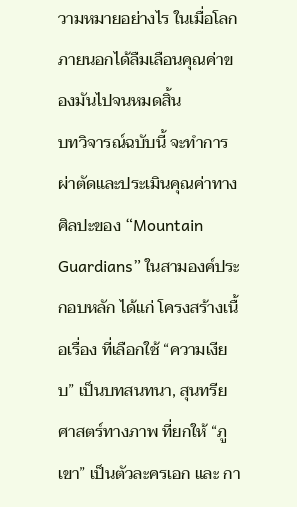วามหมายอย่างไร ในเมื่อโลกภายนอกได้ลืมเลือนคุณค่าของมันไปจนหมดสิ้น
บทวิจารณ์ฉบับนี้ จะทำการผ่าตัดและประเมินคุณค่าทางศิลปะของ “Mountain Guardians” ในสามองค์ประกอบหลัก ได้แก่ โครงสร้างเนื้อเรื่อง ที่เลือกใช้ “ความเงียบ” เป็นบทสนทนา, สุนทรียศาสตร์ทางภาพ ที่ยกให้ “ภูเขา” เป็นตัวละครเอก และ กา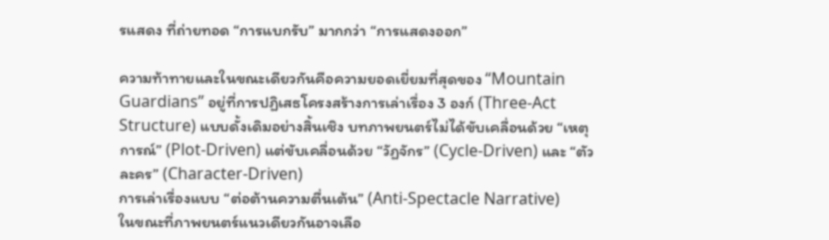รแสดง ที่ถ่ายทอด “การแบกรับ” มากกว่า “การแสดงออก”

ความท้าทายและในขณะเดียวกันคือความยอดเยี่ยมที่สุดของ “Mountain Guardians” อยู่ที่การปฏิเสธโครงสร้างการเล่าเรื่อง 3 องก์ (Three-Act Structure) แบบดั้งเดิมอย่างสิ้นเชิง บทภาพยนตร์ไม่ได้ขับเคลื่อนด้วย “เหตุการณ์” (Plot-Driven) แต่ขับเคลื่อนด้วย “วัฏจักร” (Cycle-Driven) และ “ตัวละคร” (Character-Driven)
การเล่าเรื่องแบบ “ต่อต้านความตื่นเต้น” (Anti-Spectacle Narrative)
ในขณะที่ภาพยนตร์แนวเดียวกันอาจเลือ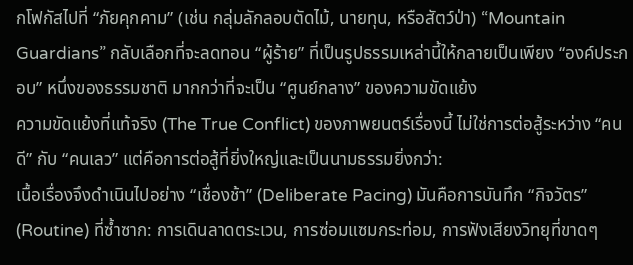กโฟกัสไปที่ “ภัยคุกคาม” (เช่น กลุ่มลักลอบตัดไม้, นายทุน, หรือสัตว์ป่า) “Mountain Guardians” กลับเลือกที่จะลดทอน “ผู้ร้าย” ที่เป็นรูปธรรมเหล่านี้ให้กลายเป็นเพียง “องค์ประกอบ” หนึ่งของธรรมชาติ มากกว่าที่จะเป็น “ศูนย์กลาง” ของความขัดแย้ง
ความขัดแย้งที่แท้จริง (The True Conflict) ของภาพยนตร์เรื่องนี้ ไม่ใช่การต่อสู้ระหว่าง “คนดี” กับ “คนเลว” แต่คือการต่อสู้ที่ยิ่งใหญ่และเป็นนามธรรมยิ่งกว่า:
เนื้อเรื่องจึงดำเนินไปอย่าง “เชื่องช้า” (Deliberate Pacing) มันคือการบันทึก “กิจวัตร” (Routine) ที่ซ้ำซาก: การเดินลาดตระเวน, การซ่อมแซมกระท่อม, การฟังเสียงวิทยุที่ขาดๆ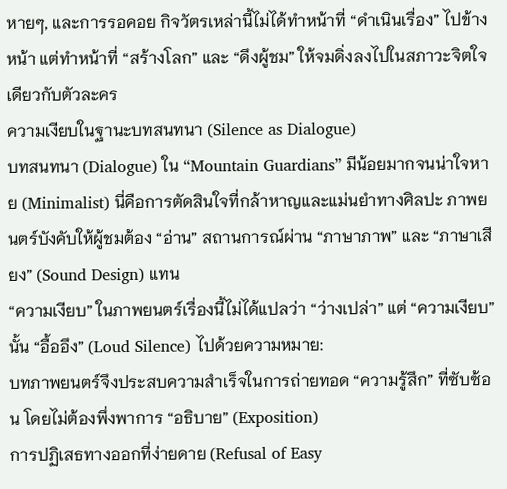หายๆ, และการรอคอย กิจวัตรเหล่านี้ไม่ได้ทำหน้าที่ “ดำเนินเรื่อง” ไปข้างหน้า แต่ทำหน้าที่ “สร้างโลก” และ “ดึงผู้ชม” ให้จมดิ่งลงไปในสภาวะจิตใจเดียวกับตัวละคร
ความเงียบในฐานะบทสนทนา (Silence as Dialogue)
บทสนทนา (Dialogue) ใน “Mountain Guardians” มีน้อยมากจนน่าใจหาย (Minimalist) นี่คือการตัดสินใจที่กล้าหาญและแม่นยำทางศิลปะ ภาพยนตร์บังคับให้ผู้ชมต้อง “อ่าน” สถานการณ์ผ่าน “ภาษาภาพ” และ “ภาษาเสียง” (Sound Design) แทน
“ความเงียบ” ในภาพยนตร์เรื่องนี้ไม่ได้แปลว่า “ว่างเปล่า” แต่ “ความเงียบ” นั้น “อื้ออึง” (Loud Silence) ไปด้วยความหมาย:
บทภาพยนตร์จึงประสบความสำเร็จในการถ่ายทอด “ความรู้สึก” ที่ซับซ้อน โดยไม่ต้องพึ่งพาการ “อธิบาย” (Exposition)
การปฏิเสธทางออกที่ง่ายดาย (Refusal of Easy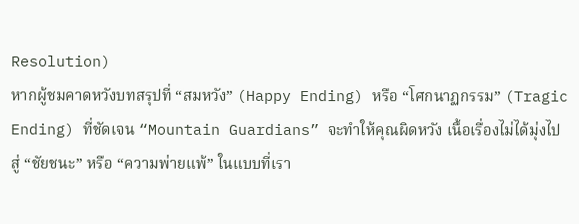Resolution)
หากผู้ชมคาดหวังบทสรุปที่ “สมหวัง” (Happy Ending) หรือ “โศกนาฏกรรม” (Tragic Ending) ที่ชัดเจน “Mountain Guardians” จะทำให้คุณผิดหวัง เนื้อเรื่องไม่ได้มุ่งไปสู่ “ชัยชนะ” หรือ “ความพ่ายแพ้” ในแบบที่เรา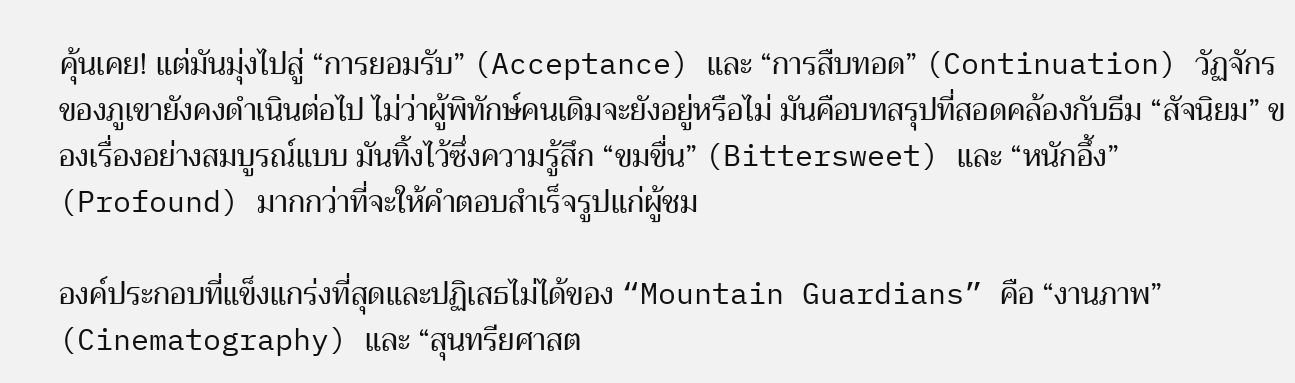คุ้นเคย! แต่มันมุ่งไปสู่ “การยอมรับ” (Acceptance) และ “การสืบทอด” (Continuation) วัฏจักรของภูเขายังคงดำเนินต่อไป ไม่ว่าผู้พิทักษ์คนเดิมจะยังอยู่หรือไม่ มันคือบทสรุปที่สอดคล้องกับธีม “สัจนิยม” ของเรื่องอย่างสมบูรณ์แบบ มันทิ้งไว้ซึ่งความรู้สึก “ขมขื่น” (Bittersweet) และ “หนักอึ้ง” (Profound) มากกว่าที่จะให้คำตอบสำเร็จรูปแก่ผู้ชม

องค์ประกอบที่แข็งแกร่งที่สุดและปฏิเสธไม่ได้ของ “Mountain Guardians” คือ “งานภาพ” (Cinematography) และ “สุนทรียศาสต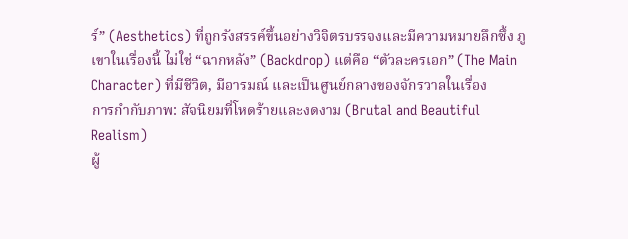ร์” (Aesthetics) ที่ถูกรังสรรค์ขึ้นอย่างวิจิตรบรรจงและมีความหมายลึกซึ้ง ภูเขาในเรื่องนี้ ไม่ใช่ “ฉากหลัง” (Backdrop) แต่คือ “ตัวละครเอก” (The Main Character) ที่มีชีวิต, มีอารมณ์ และเป็นศูนย์กลางของจักรวาลในเรื่อง
การกำกับภาพ: สัจนิยมที่โหดร้ายและงดงาม (Brutal and Beautiful Realism)
ผู้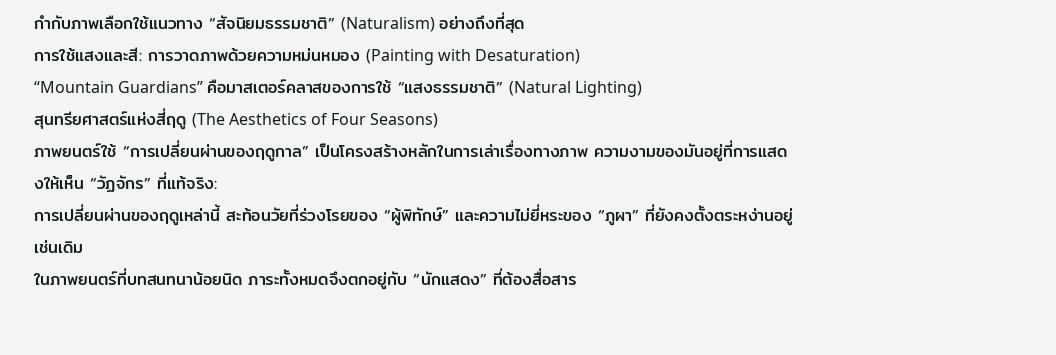กำกับภาพเลือกใช้แนวทาง “สัจนิยมธรรมชาติ” (Naturalism) อย่างถึงที่สุด
การใช้แสงและสี: การวาดภาพด้วยความหม่นหมอง (Painting with Desaturation)
“Mountain Guardians” คือมาสเตอร์คลาสของการใช้ “แสงธรรมชาติ” (Natural Lighting)
สุนทรียศาสตร์แห่งสี่ฤดู (The Aesthetics of Four Seasons)
ภาพยนตร์ใช้ “การเปลี่ยนผ่านของฤดูกาล” เป็นโครงสร้างหลักในการเล่าเรื่องทางภาพ ความงามของมันอยู่ที่การแสดงให้เห็น “วัฏจักร” ที่แท้จริง:
การเปลี่ยนผ่านของฤดูเหล่านี้ สะท้อนวัยที่ร่วงโรยของ “ผู้พิทักษ์” และความไม่ยี่หระของ “ภูผา” ที่ยังคงตั้งตระหง่านอยู่เช่นเดิม
ในภาพยนตร์ที่บทสนทนาน้อยนิด ภาระทั้งหมดจึงตกอยู่กับ “นักแสดง” ที่ต้องสื่อสาร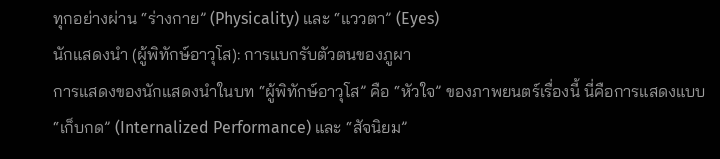ทุกอย่างผ่าน “ร่างกาย” (Physicality) และ “แววตา” (Eyes)
นักแสดงนำ (ผู้พิทักษ์อาวุโส): การแบกรับตัวตนของภูผา
การแสดงของนักแสดงนำในบท “ผู้พิทักษ์อาวุโส” คือ “หัวใจ” ของภาพยนตร์เรื่องนี้ นี่คือการแสดงแบบ “เก็บกด” (Internalized Performance) และ “สัจนิยม”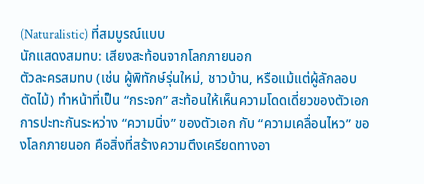(Naturalistic) ที่สมบูรณ์แบบ
นักแสดงสมทบ: เสียงสะท้อนจากโลกภายนอก
ตัวละครสมทบ (เช่น ผู้พิทักษ์รุ่นใหม่, ชาวบ้าน, หรือแม้แต่ผู้ลักลอบตัดไม้) ทำหน้าที่เป็น “กระจก” สะท้อนให้เห็นความโดดเดี่ยวของตัวเอก
การปะทะกันระหว่าง “ความนิ่ง” ของตัวเอก กับ “ความเคลื่อนไหว” ของโลกภายนอก คือสิ่งที่สร้างความตึงเครียดทางอา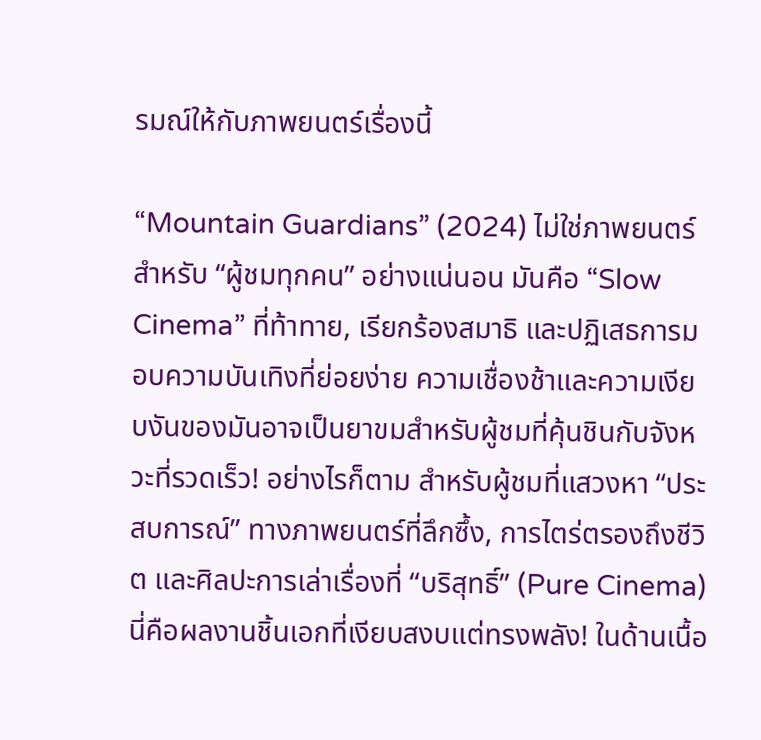รมณ์ให้กับภาพยนตร์เรื่องนี้

“Mountain Guardians” (2024) ไม่ใช่ภาพยนตร์สำหรับ “ผู้ชมทุกคน” อย่างแน่นอน มันคือ “Slow Cinema” ที่ท้าทาย, เรียกร้องสมาธิ และปฏิเสธการมอบความบันเทิงที่ย่อยง่าย ความเชื่องช้าและความเงียบงันของมันอาจเป็นยาขมสำหรับผู้ชมที่คุ้นชินกับจังหวะที่รวดเร็ว! อย่างไรก็ตาม สำหรับผู้ชมที่แสวงหา “ประสบการณ์” ทางภาพยนตร์ที่ลึกซึ้ง, การไตร่ตรองถึงชีวิต และศิลปะการเล่าเรื่องที่ “บริสุทธิ์” (Pure Cinema) นี่คือผลงานชิ้นเอกที่เงียบสงบแต่ทรงพลัง! ในด้านเนื้อ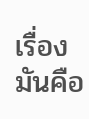เรื่อง มันคือ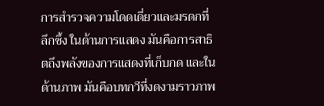การสำรวจความโดดเดี่ยวและมรดกที่ลึกซึ้ง ในด้านการแสดง มันคือการสาธิตถึงพลังของการแสดงที่เก็บกด และในด้านภาพ มันคือบทกวีที่งดงามราวภาพ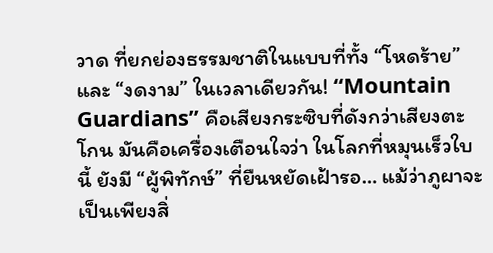วาด ที่ยกย่องธรรมชาติในแบบที่ทั้ง “โหดร้าย” และ “งดงาม” ในเวลาเดียวกัน! “Mountain Guardians” คือเสียงกระซิบที่ดังกว่าเสียงตะโกน มันคือเครื่องเตือนใจว่า ในโลกที่หมุนเร็วใบนี้ ยังมี “ผู้พิทักษ์” ที่ยืนหยัดเฝ้ารอ… แม้ว่าภูผาจะเป็นเพียงสิ่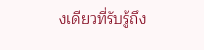งเดียวที่รับรู้ถึง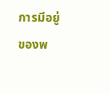การมีอยู่ของพ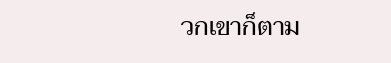วกเขาก็ตาม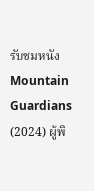รับชมหนัง Mountain Guardians (2024) ผู้พิ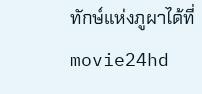ทักษ์แห่งภูผาได้ที่ movie24hd